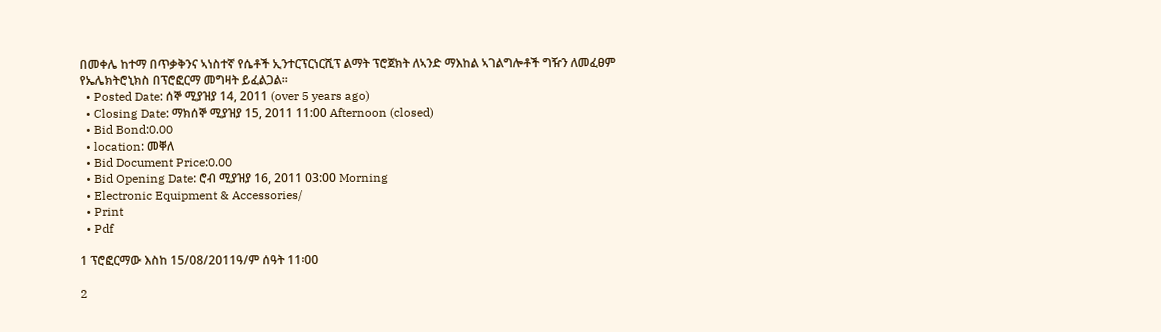በመቀሌ ከተማ በጥቃቅንና ኣነስተኛ የሴቶች ኢንተርፕርነርሺፕ ልማት ፕሮጀክት ለኣንድ ማእከል ኣገልግሎቶች ግዥን ለመፈፀም የኤሌክትሮኒክስ በፕሮፎርማ መግዛት ይፈልጋል፡፡
  • Posted Date: ሰኞ ሚያዝያ 14, 2011 (over 5 years ago)
  • Closing Date: ማክሰኞ ሚያዝያ 15, 2011 11:00 Afternoon (closed)
  • Bid Bond:0.00
  • location: መቐለ
  • Bid Document Price:0.00
  • Bid Opening Date: ሮብ ሚያዝያ 16, 2011 03:00 Morning
  • Electronic Equipment & Accessories/
  • Print
  • Pdf

1 ፕሮፎርማው እስከ 15/08/2011ዓ/ም ሰዓት 11፡00

2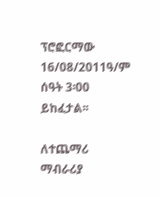ፕሮፎርማው 16/08/2011ዓ/ም ሰዓት 3፡00 ይከፈታል፡፡

ለተጨማሪ ማብራሪያ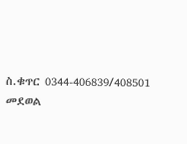ስ.ቁጥር 0344-406839/408501 መደወል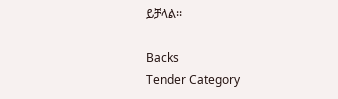ይቻላል፡፡

Backs
Tender Category